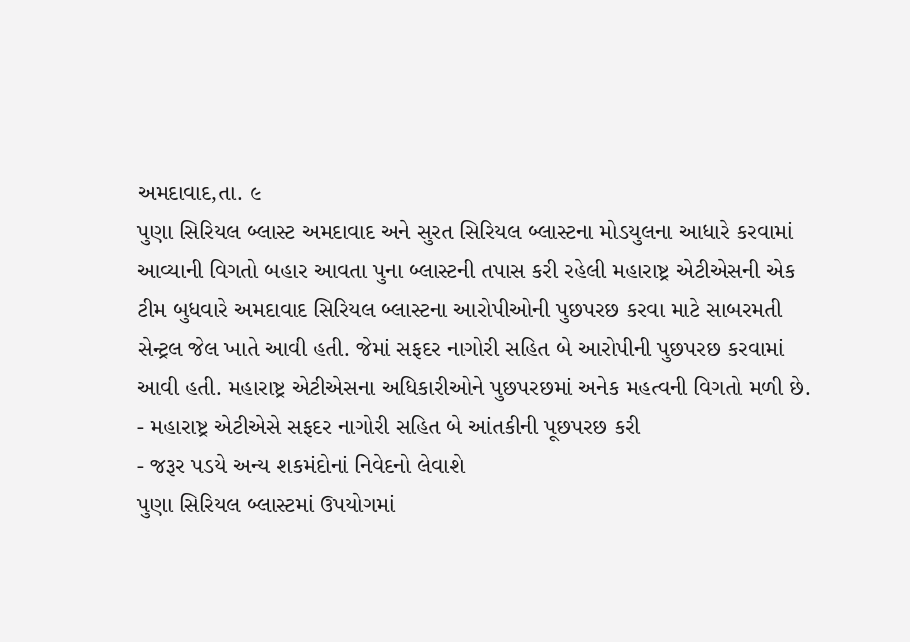અમદાવાદ,તા. ૯
પુણા સિરિયલ બ્લાસ્ટ અમદાવાદ અને સુરત સિરિયલ બ્લાસ્ટના મોડયુલના આધારે કરવામાં આવ્યાની વિગતો બહાર આવતા પુના બ્લાસ્ટની તપાસ કરી રહેલી મહારાષ્ટ્ર એટીએસની એક ટીમ બુધવારે અમદાવાદ સિરિયલ બ્લાસ્ટના આરોપીઓની પુછપરછ કરવા માટે સાબરમતી સેન્ટ્રલ જેલ ખાતે આવી હતી. જેમાં સફદર નાગોરી સહિત બે આરોપીની પુછપરછ કરવામાં આવી હતી. મહારાષ્ટ્ર એટીએસના અધિકારીઓને પુછપરછમાં અનેક મહત્વની વિગતો મળી છે.
- મહારાષ્ટ્ર એટીએસે સફદર નાગોરી સહિત બે આંતકીની પૂછપરછ કરી
- જરૂર પડયે અન્ય શકમંદોનાં નિવેદનો લેવાશે
પુણા સિરિયલ બ્લાસ્ટમાં ઉપયોગમાં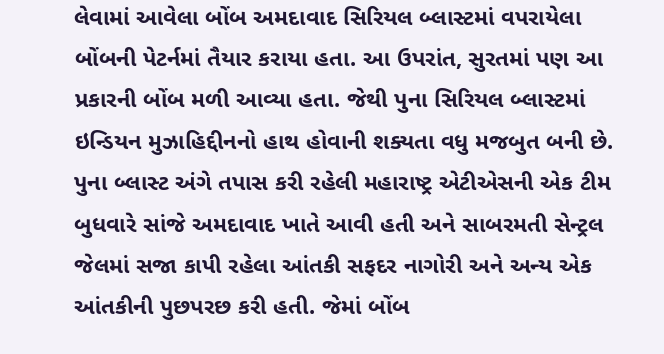લેવામાં આવેલા બોંબ અમદાવાદ સિરિયલ બ્લાસ્ટમાં વપરાયેલા બોંબની પેટર્નમાં તૈયાર કરાયા હતા. આ ઉપરાંત, સુરતમાં પણ આ પ્રકારની બોંબ મળી આવ્યા હતા. જેથી પુના સિરિયલ બ્લાસ્ટમાં ઇન્ડિયન મુઝાહિદ્દીનનો હાથ હોવાની શક્યતા વધુ મજબુત બની છે. પુના બ્લાસ્ટ અંગે તપાસ કરી રહેલી મહારાષ્ટ્ર એટીએસની એક ટીમ બુધવારે સાંજે અમદાવાદ ખાતે આવી હતી અને સાબરમતી સેન્ટ્રલ જેલમાં સજા કાપી રહેલા આંતકી સફદર નાગોરી અને અન્ય એક આંતકીની પુછપરછ કરી હતી. જેમાં બોંબ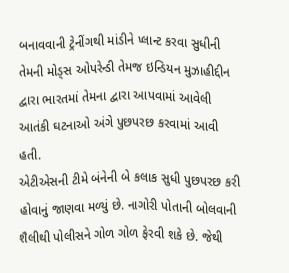બનાવવાની ટ્રેનીંગથી માંડીને પ્લાન્ટ કરવા સુધીની તેમની મોડ્સ ઓપરેન્ડી તેમજ ઇન્ડિયન મુઝાહીદ્દીન દ્વારા ભારતમાં તેમના દ્વારા આપવામાં આવેલી આતંકી ઘટનાઓ અંગે પુછપરછ કરવામાં આવી હતી.
એટીએસની ટીમે બંનેની બે કલાક સુધી પુછપરછ કરી હોવાનું જાણવા મળ્યું છે. નાગોરી પોતાની બોલવાની શૈલીથી પોલીસને ગોળ ગોળ ફેરવી શકે છે. જેથી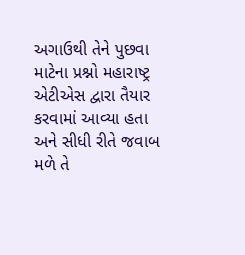અગાઉથી તેને પુછવા માટેના પ્રશ્નો મહારાષ્ટ્ર એટીએસ દ્વારા તૈયાર કરવામાં આવ્યા હતા અને સીધી રીતે જવાબ મળે તે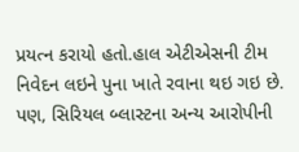પ્રયત્ન કરાયો હતો.હાલ એટીએસની ટીમ નિવેદન લઇને પુના ખાતે રવાના થઇ ગઇ છે. પણ, સિરિયલ બ્લાસ્ટના અન્ય આરોપીની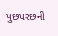પુછપરછની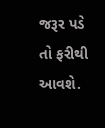જરૂર પડે તો ફરીથી આવશે.